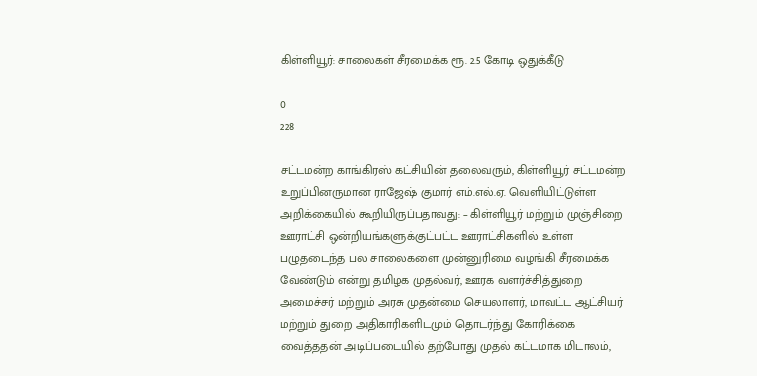கிள்ளியூர்: சாலைகள் சீரமைக்க ரூ. 2.5 கோடி ஒதுக்கீடு

0
228

சட்டமன்ற காங்கிரஸ் கட்சியின் தலைவரும், கிள்ளியூர் சட்டமன்ற உறுப்பினருமான ராஜேஷ் குமார் எம்.எல்.ஏ. வெளியிட்டுள்ள அறிக்கையில் கூறியிருப்பதாவது: – கிள்ளியூர் மற்றும் முஞ்சிறை ஊராட்சி ஒன்றியங்களுக்குட்பட்ட ஊராட்சிகளில் உள்ள பழுதடைந்த பல சாலைகளை முன்னுரிமை வழங்கி சீரமைக்க வேண்டும் என்று தமிழக முதல்வர், ஊரக வளர்ச்சித்துறை அமைச்சர் மற்றும் அரசு முதன்மை செயலாளர், மாவட்ட ஆட்சியர் மற்றும் துறை அதிகாரிகளிடமும் தொடர்ந்து கோரிக்கை வைத்ததன் அடிப்படையில் தற்போது முதல் கட்டமாக மிடாலம்,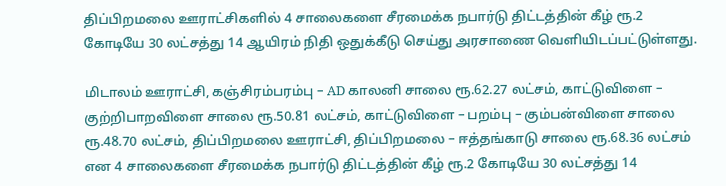திப்பிறமலை ஊராட்சிகளில் 4 சாலைகளை சீரமைக்க நபார்டு திட்டத்தின் கீழ் ரூ.2 கோடியே 30 லட்சத்து 14 ஆயிரம் நிதி ஒதுக்கீடு செய்து அரசாணை வெளியிடப்பட்டுள்ளது.

மிடாலம் ஊராட்சி, கஞ்சிரம்பரம்பு – AD காலனி சாலை ரூ.62.27 லட்சம், காட்டுவிளை – குற்றிபாறவிளை சாலை ரூ.50.81 லட்சம், காட்டுவிளை – பறம்பு – கும்பன்விளை சாலை ரூ.48.70 லட்சம், திப்பிறமலை ஊராட்சி, திப்பிறமலை – ஈத்தங்காடு சாலை ரூ.68.36 லட்சம் என 4 சாலைகளை சீரமைக்க நபார்டு திட்டத்தின் கீழ் ரூ.2 கோடியே 30 லட்சத்து 14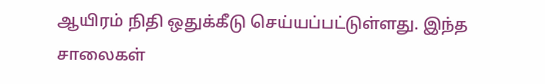ஆயிரம் நிதி ஒதுக்கீடு செய்யப்பட்டுள்ளது. இந்த சாலைகள்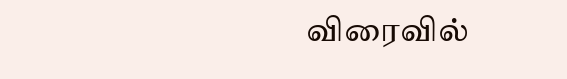விரைவில்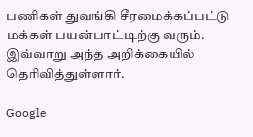பணிகள் துவங்கி சீரமைக்கப்பட்டு மக்கள் பயன்பாட்டிற்கு வரும். இவ்வாறு அந்த அறிக்கையில் தெரிவித்துள்ளார்.

Google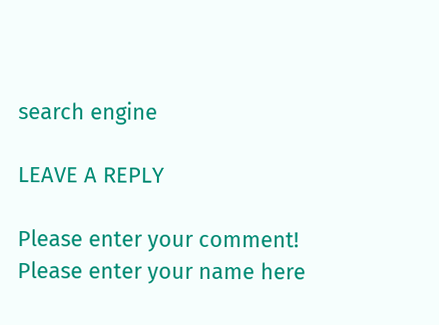search engine

LEAVE A REPLY

Please enter your comment!
Please enter your name here